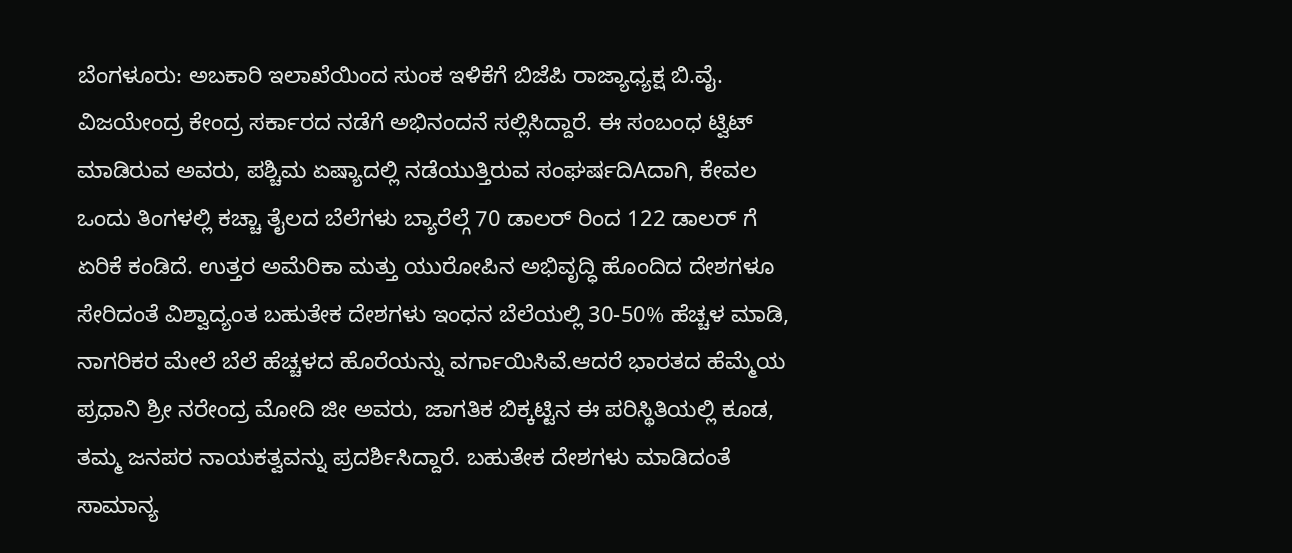ಬೆಂಗಳೂರು: ಅಬಕಾರಿ ಇಲಾಖೆಯಿಂದ ಸುಂಕ ಇಳಿಕೆಗೆ ಬಿಜೆಪಿ ರಾಜ್ಯಾಧ್ಯಕ್ಷ ಬಿ.ವೈ. ವಿಜಯೇಂದ್ರ ಕೇಂದ್ರ ಸರ್ಕಾರದ ನಡೆಗೆ ಅಭಿನಂದನೆ ಸಲ್ಲಿಸಿದ್ದಾರೆ. ಈ ಸಂಬಂಧ ಟ್ವಿಟ್ ಮಾಡಿರುವ ಅವರು, ಪಶ್ಚಿಮ ಏಷ್ಯಾದಲ್ಲಿ ನಡೆಯುತ್ತಿರುವ ಸಂಘರ್ಷದಿAದಾಗಿ, ಕೇವಲ ಒಂದು ತಿಂಗಳಲ್ಲಿ ಕಚ್ಚಾ ತೈಲದ ಬೆಲೆಗಳು ಬ್ಯಾರೆಲ್ಗೆ 70 ಡಾಲರ್ ರಿಂದ 122 ಡಾಲರ್ ಗೆ ಏರಿಕೆ ಕಂಡಿದೆ. ಉತ್ತರ ಅಮೆರಿಕಾ ಮತ್ತು ಯುರೋಪಿನ ಅಭಿವೃದ್ಧಿ ಹೊಂದಿದ ದೇಶಗಳೂ ಸೇರಿದಂತೆ ವಿಶ್ವಾದ್ಯಂತ ಬಹುತೇಕ ದೇಶಗಳು ಇಂಧನ ಬೆಲೆಯಲ್ಲಿ 30-50% ಹೆಚ್ಚಳ ಮಾಡಿ, ನಾಗರಿಕರ ಮೇಲೆ ಬೆಲೆ ಹೆಚ್ಚಳದ ಹೊರೆಯನ್ನು ವರ್ಗಾಯಿಸಿವೆ.ಆದರೆ ಭಾರತದ ಹೆಮ್ಮೆಯ ಪ್ರಧಾನಿ ಶ್ರೀ ನರೇಂದ್ರ ಮೋದಿ ಜೀ ಅವರು, ಜಾಗತಿಕ ಬಿಕ್ಕಟ್ಟಿನ ಈ ಪರಿಸ್ಥಿತಿಯಲ್ಲಿ ಕೂಡ, ತಮ್ಮ ಜನಪರ ನಾಯಕತ್ವವನ್ನು ಪ್ರದರ್ಶಿಸಿದ್ದಾರೆ. ಬಹುತೇಕ ದೇಶಗಳು ಮಾಡಿದಂತೆ ಸಾಮಾನ್ಯ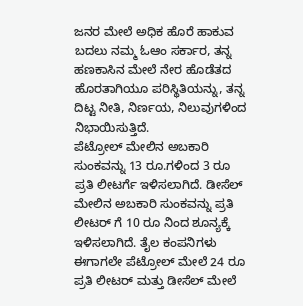ಜನರ ಮೇಲೆ ಅಧಿಕ ಹೊರೆ ಹಾಕುವ ಬದಲು ನಮ್ಮ ಓಆಂ ಸರ್ಕಾರ, ತನ್ನ ಹಣಕಾಸಿನ ಮೇಲೆ ನೇರ ಹೊಡೆತದ ಹೊರತಾಗಿಯೂ ಪರಿಸ್ಥಿತಿಯನ್ನು, ತನ್ನ ದಿಟ್ಟ ನೀತಿ, ನಿರ್ಣಯ, ನಿಲುವುಗಳಿಂದ ನಿಭಾಯಿಸುತ್ತಿದೆ.
ಪೆಟ್ರೋಲ್ ಮೇಲಿನ ಅಬಕಾರಿ ಸುಂಕವನ್ನು 13 ರೂ.ಗಳಿಂದ 3 ರೂ ಪ್ರತಿ ಲೀಟರ್ಗೆ ಇಳಿಸಲಾಗಿದೆ. ಡೀಸೆಲ್ ಮೇಲಿನ ಅಬಕಾರಿ ಸುಂಕವನ್ನು ಪ್ರತಿ ಲೀಟರ್ ಗೆ 10 ರೂ ನಿಂದ ಶೂನ್ಯಕ್ಕೆ ಇಳಿಸಲಾಗಿದೆ. ತೈಲ ಕಂಪನಿಗಳು ಈಗಾಗಲೇ ಪೆಟ್ರೋಲ್ ಮೇಲೆ 24 ರೂ ಪ್ರತಿ ಲೀಟರ್ ಮತ್ತು ಡೀಸೆಲ್ ಮೇಲೆ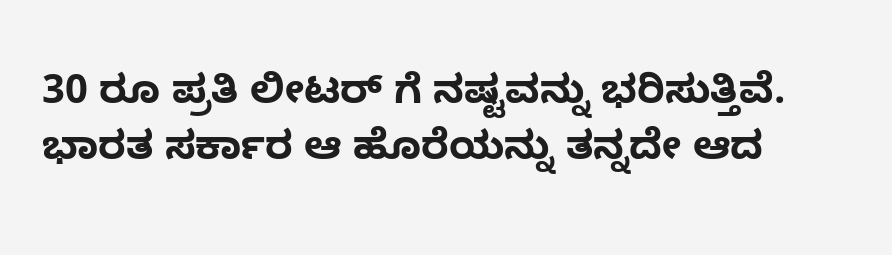30 ರೂ ಪ್ರತಿ ಲೀಟರ್ ಗೆ ನಷ್ಟವನ್ನು ಭರಿಸುತ್ತಿವೆ. ಭಾರತ ಸರ್ಕಾರ ಆ ಹೊರೆಯನ್ನು ತನ್ನದೇ ಆದ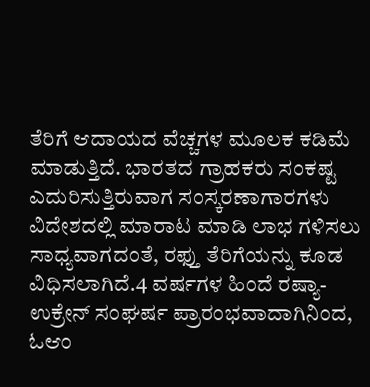ತೆರಿಗೆ ಆದಾಯದ ವೆಚ್ಚಗಳ ಮೂಲಕ ಕಡಿಮೆ ಮಾಡುತ್ತಿದೆ. ಭಾರತದ ಗ್ರಾಹಕರು ಸಂಕಷ್ಟ ಎದುರಿಸುತ್ತಿರುವಾಗ ಸಂಸ್ಕರಣಾಗಾರಗಳು ವಿದೇಶದಲ್ಲಿ ಮಾರಾಟ ಮಾಡಿ ಲಾಭ ಗಳಿಸಲು ಸಾಧ್ಯವಾಗದಂತೆ, ರಫ್ತು ತೆರಿಗೆಯನ್ನು ಕೂಡ ವಿಧಿಸಲಾಗಿದೆ.4 ವರ್ಷಗಳ ಹಿಂದೆ ರಷ್ಯಾ-ಉಕ್ರೇನ್ ಸಂಘರ್ಷ ಪ್ರಾರಂಭವಾದಾಗಿನಿಂದ, ಓಆಂ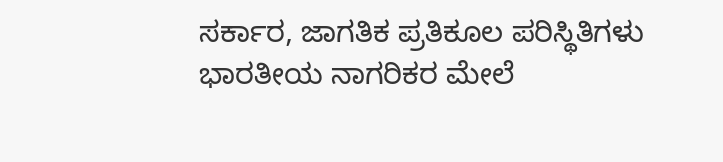ಸರ್ಕಾರ, ಜಾಗತಿಕ ಪ್ರತಿಕೂಲ ಪರಿಸ್ಥಿತಿಗಳು ಭಾರತೀಯ ನಾಗರಿಕರ ಮೇಲೆ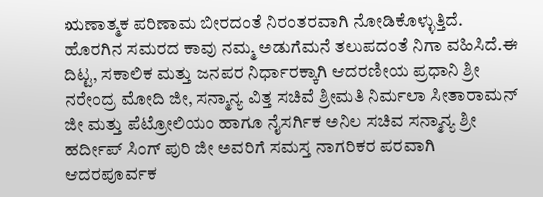ಋಣಾತ್ಮಕ ಪರಿಣಾಮ ಬೀರದಂತೆ ನಿರಂತರವಾಗಿ ನೋಡಿಕೊಳ್ಳುತ್ತಿದೆ. ಹೊರಗಿನ ಸಮರದ ಕಾವು ನಮ್ಮ ಅಡುಗೆಮನೆ ತಲುಪದಂತೆ ನಿಗಾ ವಹಿಸಿದೆ.ಈ ದಿಟ್ಟ, ಸಕಾಲಿಕ ಮತ್ತು ಜನಪರ ನಿರ್ಧಾರಕ್ಕಾಗಿ ಆದರಣೀಯ ಪ್ರಧಾನಿ ಶ್ರೀ ನರೇಂದ್ರ ಮೋದಿ ಜೀ, ಸನ್ಮಾನ್ಯ ವಿತ್ತ ಸಚಿವೆ ಶ್ರೀಮತಿ ನಿರ್ಮಲಾ ಸೀತಾರಾಮನ್ ಜೀ ಮತ್ತು ಪೆಟ್ರೋಲಿಯಂ ಹಾಗೂ ನೈಸರ್ಗಿಕ ಅನಿಲ ಸಚಿವ ಸನ್ಮಾನ್ಯ ಶ್ರೀ ಹರ್ದೀಪ್ ಸಿಂಗ್ ಪುರಿ ಜೀ ಅವರಿಗೆ ಸಮಸ್ತ ನಾಗರಿಕರ ಪರವಾಗಿ ಆದರಪೂರ್ವಕ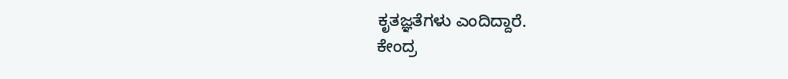ಕೃತಜ್ಞತೆಗಳು ಎಂದಿದ್ದಾರೆ.
ಕೇಂದ್ರ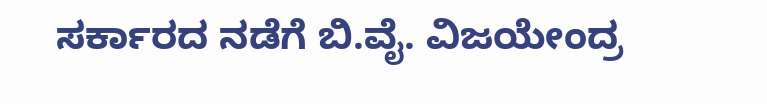ಸರ್ಕಾರದ ನಡೆಗೆ ಬಿ.ವೈ. ವಿಜಯೇಂದ್ರ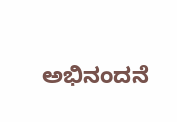ಅಭಿನಂದನೆ